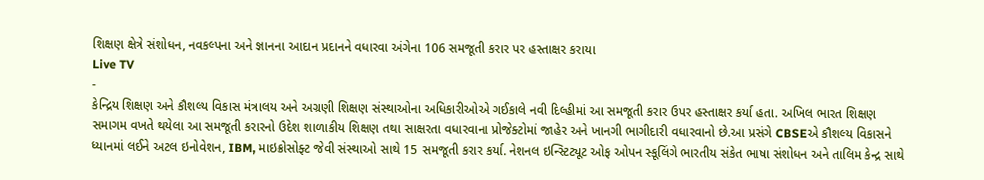શિક્ષણ ક્ષેત્રે સંશોધન, નવકલ્પના અને જ્ઞાનના આદાન પ્રદાનને વધારવા અંગેના 106 સમજૂતી કરાર પર હસ્તાક્ષર કરાયા
Live TV
-
કેન્દ્રિય શિક્ષણ અને કૌશલ્ય વિકાસ મંત્રાલય અને અગ્રણી શિક્ષણ સંસ્થાઓના અધિકારીઓએ ગઈકાલે નવી દિલ્હીમાં આ સમજૂતી કરાર ઉપર હસ્તાક્ષર કર્યા હતા. અખિલ ભારત શિક્ષણ સમાગમ વખતે થયેલા આ સમજૂતી કરારનો ઉદેશ શાળાકીય શિક્ષણ તથા સાક્ષરતા વધારવાના પ્રોજેક્ટોમાં જાહેર અને ખાનગી ભાગીદારી વધારવાનો છે.આ પ્રસંગે CBSEએ કૌશલ્ય વિકાસને ધ્યાનમાં લઈને અટલ ઇનોવેશન, IBM, માઇક્રોસોફ્ટ જેવી સંસ્થાઓ સાથે 15 સમજૂતી કરાર કર્યા. નેશનલ ઇન્સ્ટિટ્યૂટ ઓફ ઓપન સ્કૂલિંગે ભારતીય સંકેત ભાષા સંશોધન અને તાલિમ કેન્દ્ર સાથે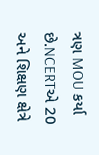ત્રણ MOU કર્યા છે.NCERTએ 20 અને શિક્ષણ ક્ષેત્રે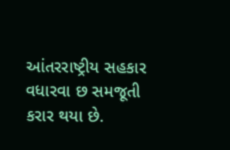આંતરરાષ્ટ્રીય સહકાર વધારવા છ સમજૂતી કરાર થયા છે.